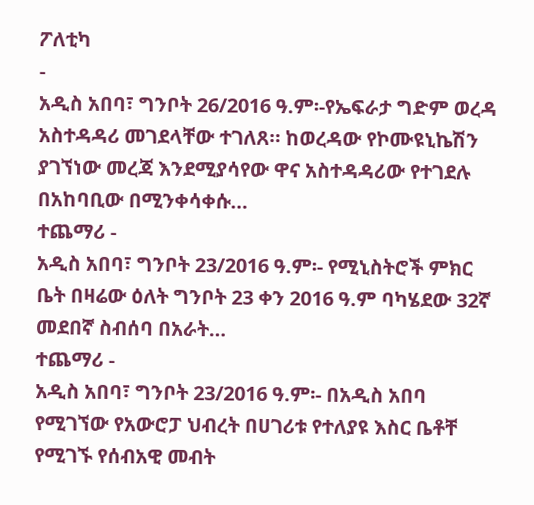ፖለቲካ
-
አዲስ አበባ፣ ግንቦት 26/2016 ዓ.ም፡-የኤፍራታ ግድም ወረዳ አስተዳዳሪ መገደላቸው ተገለጸ። ከወረዳው የኮሙዩኒኬሽን ያገኘነው መረጃ እንደሚያሳየው ዋና አስተዳዳሪው የተገደሉ በአከባቢው በሚንቀሳቀሱ…
ተጨማሪ -
አዲስ አበባ፣ ግንቦት 23/2016 ዓ.ም፡- የሚኒስትሮች ምክር ቤት በዛሬው ዕለት ግንቦት 23 ቀን 2016 ዓ.ም ባካሄደው 32ኛ መደበኛ ስብሰባ በአራት…
ተጨማሪ -
አዲስ አበባ፣ ግንቦት 23/2016 ዓ.ም፡- በአዲስ አበባ የሚገኘው የአውሮፓ ህብረት በሀገሪቱ የተለያዩ እስር ቤቶቸ የሚገኙ የሰብአዊ መብት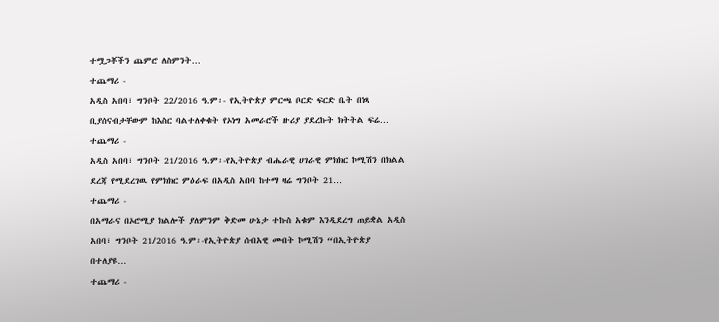ተሟጋቾችን ጨምሮ ለስምንት…
ተጨማሪ -
አዲስ አበባ፣ ግንቦት 22/2016 ዓ.ም፡- የኢትዮጵያ ምርጫ ቦርድ ፍርድ ቤት በነጻ ቢያሰናብታቸውም ከእስር ባልተለቀቁት የኦነግ አመራሮች ዙሪያ ያደረኩት ክትትል ፍሬ…
ተጨማሪ -
አዲስ አበባ፣ ግንቦት 21/2016 ዓ.ም፡-የኢትዮጵያ ብሔራዊ ሀገራዊ ምክክር ኮሚሽን በክልል ደረጃ የሚደረገዉ የምክክር ምዕራፍ በአዲስ አበባ ከተማ ዛሬ ግንቦት 21…
ተጨማሪ -
በአማራና በኦሮሚያ ክልሎች ያለምንም ቅድመ ሁኔታ ተኩስ አቁም እንዲደረግ ጠይቋል አዲስ አበባ፣ ግንቦት 21/2016 ዓ.ም፡-የኢትዮጵያ ሰብአዊ መብት ኮሚሽን “በኢትዮጵያ በተለያዩ…
ተጨማሪ -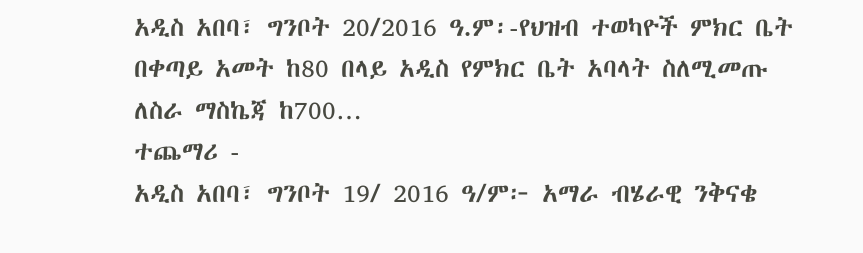አዲስ አበባ፣ ግንቦት 20/2016 ዓ.ም፡-የህዝብ ተወካዮች ምክር ቤት በቀጣይ አመት ከ80 በላይ አዲስ የምክር ቤት አባላት ስለሚመጡ ለስራ ማስኬጃ ከ700…
ተጨማሪ -
አዲስ አበባ፣ ግንቦት 19/ 2016 ዓ/ም፦ አማራ ብሄራዊ ንቅናቄ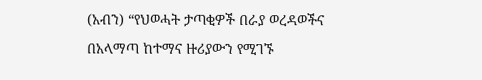(አብን) “የህወሓት ታጣቂዎች በራያ ወረዳወችና በአላማጣ ከተማና ዙሪያውን የሚገኙ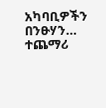አካባቢዎችን በንፁሃን…
ተጨማሪ